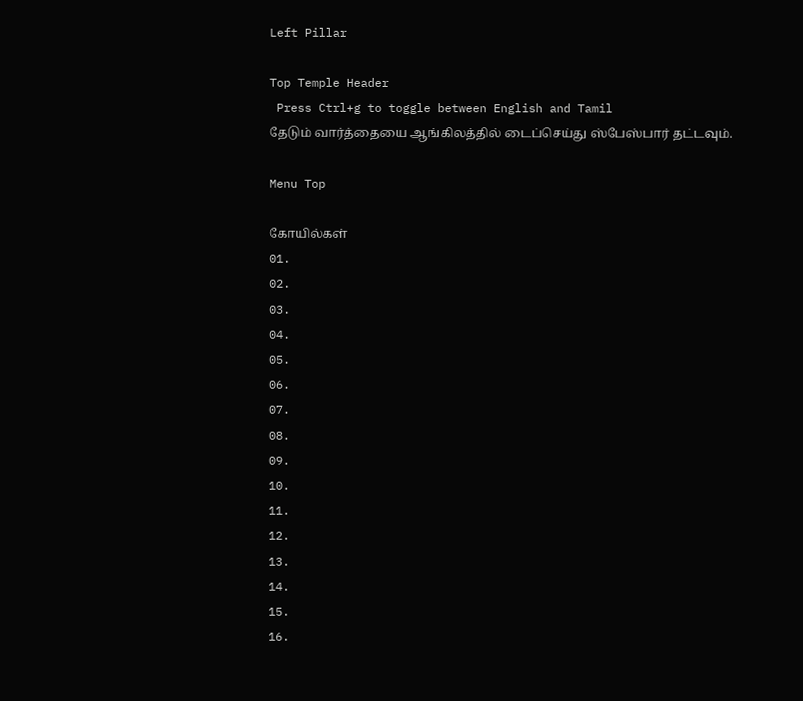Left Pillar

Top Temple Header
 Press Ctrl+g to toggle between English and Tamil
தேடும் வார்த்தையை ஆங்கிலத்தில் டைப்செய்து ஸ்பேஸ்பார் தட்டவும்.

Menu Top

கோயில்கள்
01.
02.
03.
04.
05.
06.
07.
08.
09.
10.
11.
12.
13.
14.
15.
16.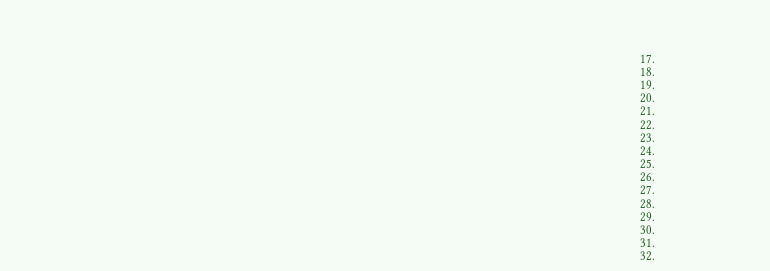17.
18.
19.
20.
21.
22.
23.
24.
25.
26.
27.
28.
29.
30.
31.
32.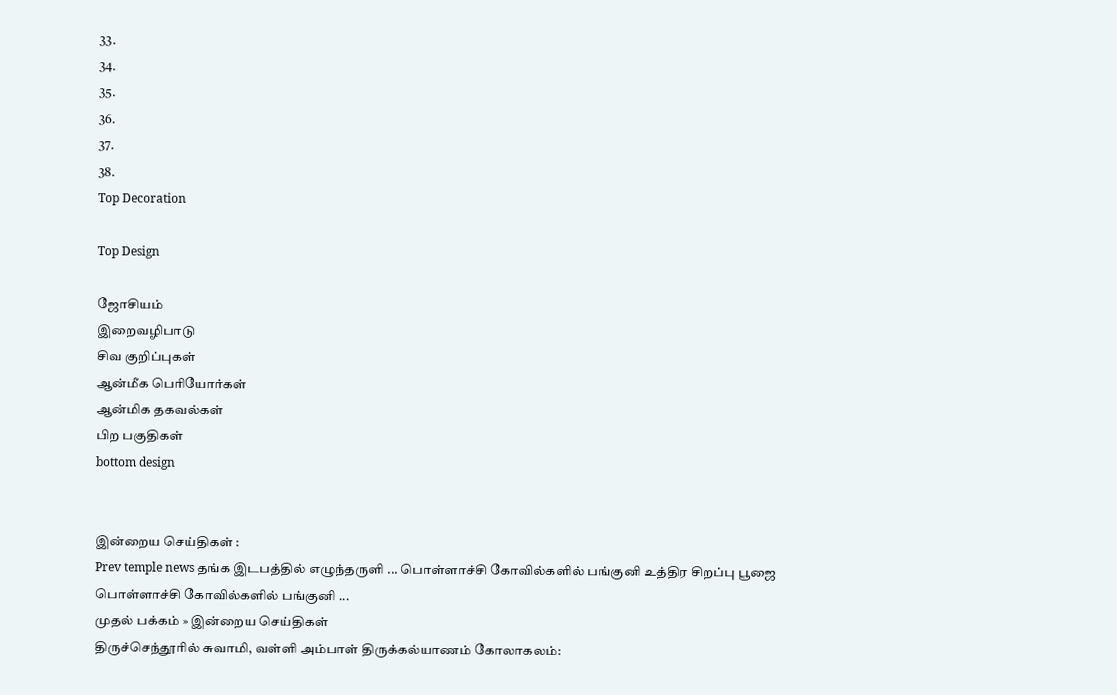33.
34.
35.
36.
37.
38.
Top Decoration

Top Design

ஜோசியம்
இறைவழிபாடு
சிவ குறிப்புகள்
ஆன்மீக பெரியோர்கள்
ஆன்மிக தகவல்கள்
பிற பகுதிகள்
bottom design


இன்றைய செய்திகள் :
Prev temple news தங்க இடபத்தில் எழுந்தருளி ... பொள்ளாச்சி கோவில்களில் பங்குனி உத்திர சிறப்பு பூஜை பொள்ளாச்சி கோவில்களில் பங்குனி ...
முதல் பக்கம் » இன்றைய செய்திகள்
திருச்செந்தூரில் சுவாமி, வள்ளி அம்பாள் திருக்கல்யாணம் கோலாகலம்: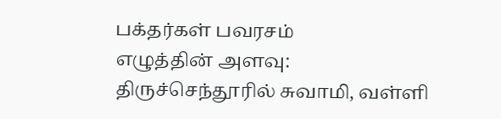பக்தர்கள் பவரசம்
எழுத்தின் அளவு:
திருச்செந்தூரில் சுவாமி, வள்ளி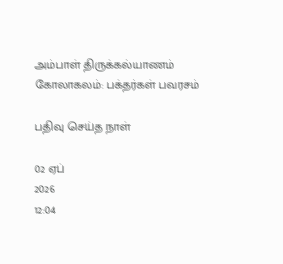அம்பாள் திருக்கல்யாணம் கோலாகலம்: பக்தர்கள் பவரசம்

பதிவு செய்த நாள்

02 ஏப்
2026
12:04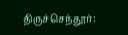திருச்செந்தூர்: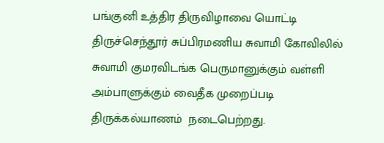பங்குனி உத்திர திருவிழாவை யொட்டி திருச்செந்தூர் சுப்பிரமணிய சுவாமி கோவிலில் சுவாமி குமரவிடங்க பெருமானுக்கும் வள்ளி அம்பாளுக்கும் வைதீக முறைப்படி  திருக்கல்யாணம்  நடைபெற்றது.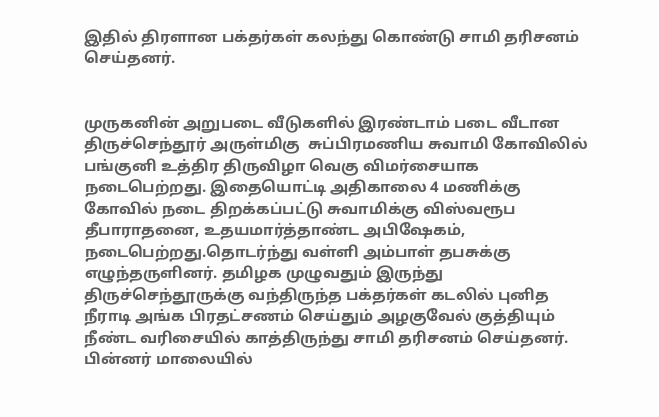இதில் திரளான பக்தர்கள் கலந்து கொண்டு சாமி தரிசனம் செய்தனர்.


முருகனின் அறுபடை வீடுகளில் இரண்டாம் படை வீடான  திருச்செந்தூர் அருள்மிகு  சுப்பிரமணிய சுவாமி கோவிலில் பங்குனி உத்திர திருவிழா வெகு விமர்சையாக  நடைபெற்றது. இதையொட்டி அதிகாலை 4 மணிக்கு கோவில் நடை திறக்கப்பட்டு சுவாமிக்கு விஸ்வரூப தீபாராதனை, உதயமார்த்தாண்ட அபிஷேகம்,  நடைபெற்றது.தொடர்ந்து வள்ளி அம்பாள் தபசுக்கு எழுந்தருளினர். தமிழக முழுவதும் இருந்து திருச்செந்தூருக்கு வந்திருந்த பக்தர்கள் கடலில் புனித நீராடி அங்க பிரதட்சணம் செய்தும் அழகுவேல் குத்தியும் நீண்ட வரிசையில் காத்திருந்து சாமி தரிசனம் செய்தனர். பின்னர் மாலையில்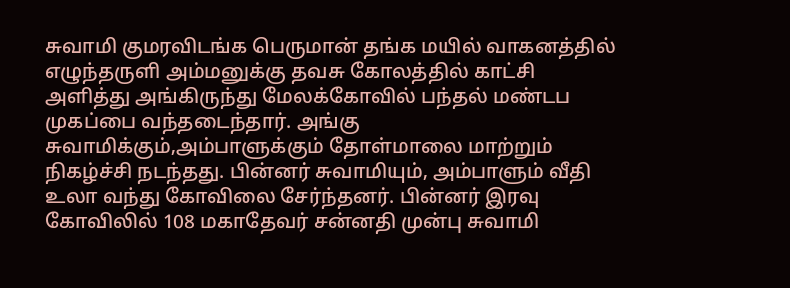சுவாமி குமரவிடங்க பெருமான் தங்க மயில் வாகனத்தில் எழுந்தருளி அம்மனுக்கு தவசு கோலத்தில் காட்சி அளித்து அங்கிருந்து மேலக்கோவில் பந்தல் மண்டப முகப்பை வந்தடைந்தார். அங்கு சுவாமிக்கும்,அம்பாளுக்கும் தோள்மாலை மாற்றும் நிகழ்ச்சி நடந்தது. பின்னர் சுவாமியும், அம்பாளும் வீதி உலா வந்து கோவிலை சேர்ந்தனர். பின்னர் இரவு  கோவிலில் 108 மகாதேவர் சன்னதி முன்பு சுவாமி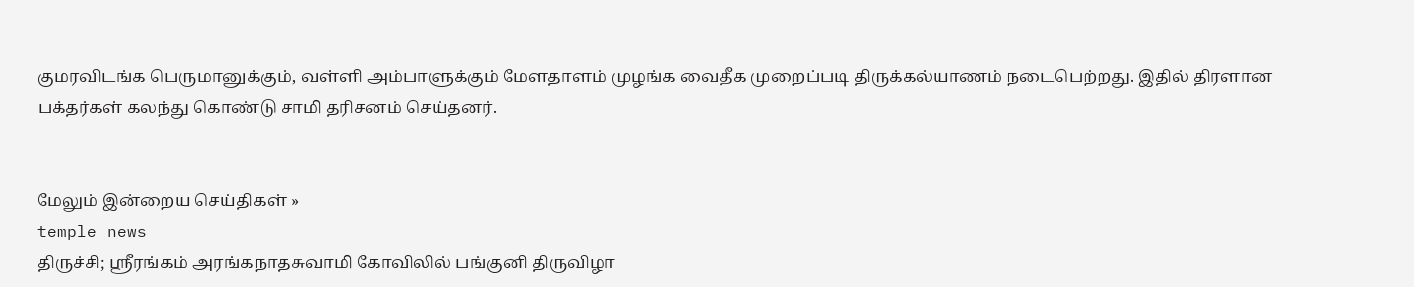குமரவிடங்க பெருமானுக்கும், வள்ளி அம்பாளுக்கும் மேளதாளம் முழங்க வைதீக முறைப்படி திருக்கல்யாணம் நடைபெற்றது. இதில் திரளான பக்தர்கள் கலந்து கொண்டு சாமி தரிசனம் செய்தனர்.


மேலும் இன்றைய செய்திகள் »
temple news
திருச்சி; ஸ்ரீரங்கம் அரங்கநாதசுவாமி கோவிலில் பங்குனி திருவிழா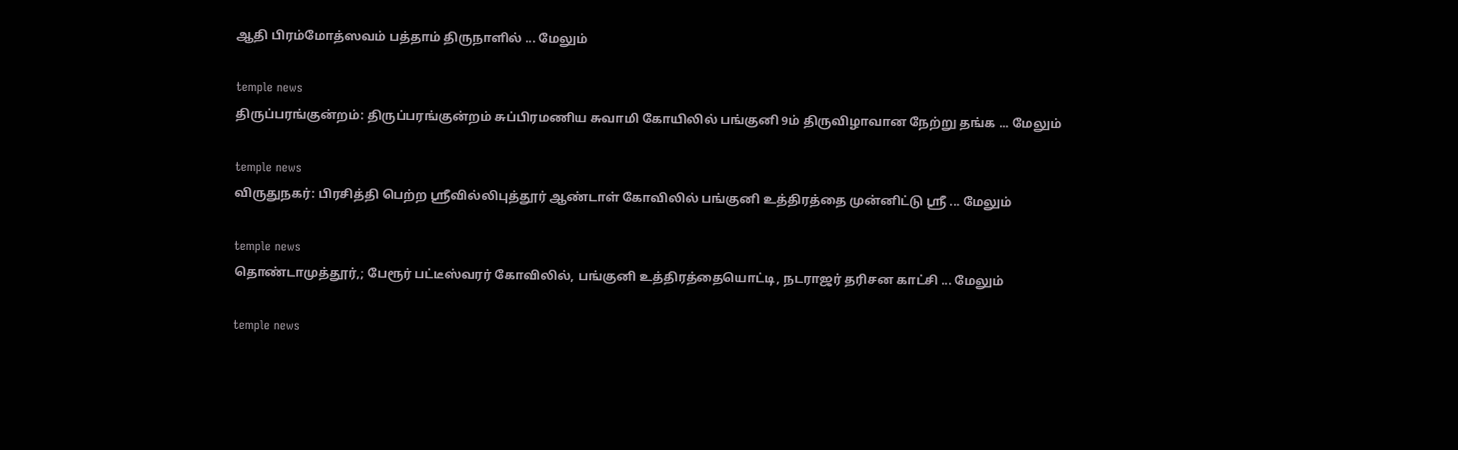ஆதி பிரம்மோத்ஸவம் பத்தாம் திருநாளில் ... மேலும்

temple news
திருப்பரங்குன்றம்: திருப்பரங்குன்றம் சுப்பிரமணிய சுவாமி கோயிலில் பங்குனி 9ம் திருவிழாவான நேற்று தங்க ... மேலும்

temple news
விருதுநகர்: பிரசித்தி பெற்ற ஸ்ரீவில்லிபுத்தூர் ஆண்டாள் கோவிலில் பங்குனி உத்திரத்தை முன்னிட்டு ஸ்ரீ ... மேலும்

temple news
தொண்டாமுத்தூர்,; பேரூர் பட்டீஸ்வரர் கோவிலில், பங்குனி உத்திரத்தையொட்டி, நடராஜர் தரிசன காட்சி ... மேலும்

temple news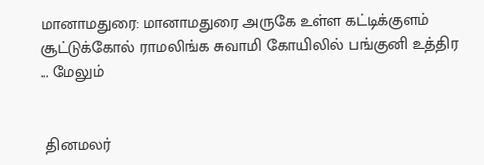மானாமதுரை: மானாமதுரை அருகே உள்ள கட்டிக்குளம் சூட்டுக்கோல் ராமலிங்க சுவாமி கோயிலில் பங்குனி உத்திர ... மேலும்


 தினமலர்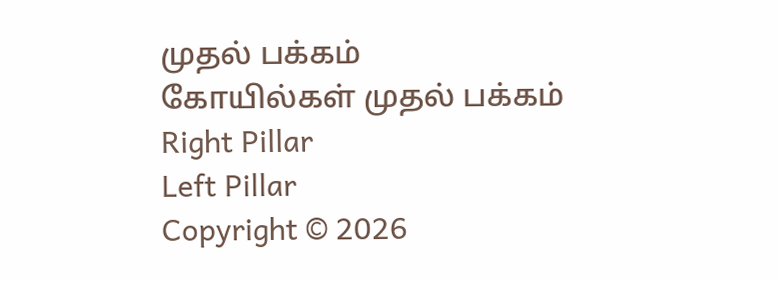முதல் பக்கம்   கோயில்கள் முதல் பக்கம்
Right Pillar
Left Pillar
Copyright © 2026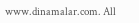www.dinamalar.com. All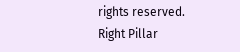rights reserved.
Right Pillar